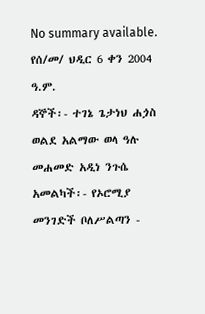No summary available.
የሰ/መ/ ህዲር 6 ቀን 2004 ዓ.ም.
ዳኞች፡- ተገኔ ጌታነህ ሐጏስ ወልደ አልማው ወላ ዓሉ መሐመድ አዲነ ንጉሴ አመልካች፡- የኦሮሚያ መንገድች ቦለሥልጣን -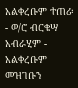አልቀረቡም ተጠሪ፡- ወ/ሮ ብርቄሣ አብራሂም - አልቀረቡም መዝገቡን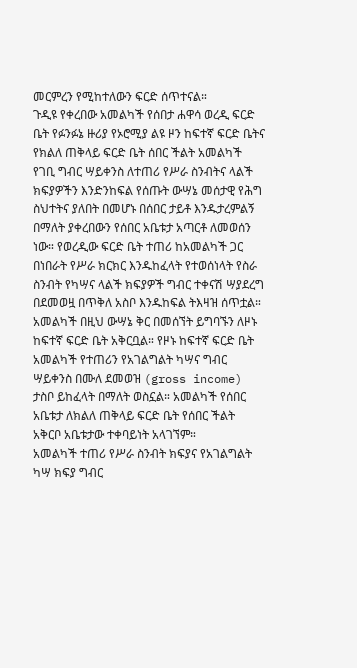መርምረን የሚከተለውን ፍርድ ሰጥተናል።
ጉዲዩ የቀረበው አመልካች የሰበታ ሐዋሳ ወረዲ ፍርድ ቤት የፉንፉኔ ዙሪያ የኦሮሚያ ልዩ ዞን ከፍተኛ ፍርድ ቤትና የክልለ ጠቅላይ ፍርድ ቤት ሰበር ችልት አመልካች የገቢ ግብር ሣይቀንስ ለተጠሪ የሥራ ስንብትና ላልች ክፍያዎችን እንድንከፍል የሰጡት ውሣኔ መሰታዊ የሕግ ስህተትና ያለበት በመሆኑ በሰበር ታይቶ እንዱታረምልኝ በማለት ያቀረበውን የሰበር አቤቱታ አጣርቶ ለመወሰን ነው። የወረዲው ፍርድ ቤት ተጠሪ ከአመልካች ጋር በነበራት የሥራ ክርክር እንዱከፈላት የተወሰነላት የስራ ስንብት የካሣና ላልች ክፍያዎች ግብር ተቀናሽ ሣያደረግ በደመወዟ በጥቅለ አስቦ እንዱከፍል ትእዛዝ ሰጥቷል። አመልካች በዚህ ውሣኔ ቅር በመሰኘት ይግባኙን ለዞኑ ከፍተኛ ፍርድ ቤት አቅርቧል። የዞኑ ከፍተኛ ፍርድ ቤት አመልካች የተጠሪን የአገልግልት ካሣና ግብር ሣይቀንስ በሙለ ደመወዝ (gross income) ታስቦ ይከፈላት በማለት ወስኗል። አመልካች የሰበር አቤቱታ ለክልለ ጠቅላይ ፍርድ ቤት የሰበር ችልት አቅርቦ አቤቱታው ተቀባይነት አላገኘም።
አመልካች ተጠሪ የሥራ ስንብት ክፍያና የአገልግልት ካሣ ክፍያ ግብር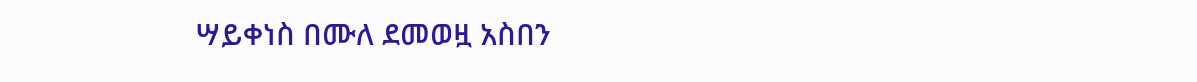ሣይቀነስ በሙለ ደመወዟ አስበን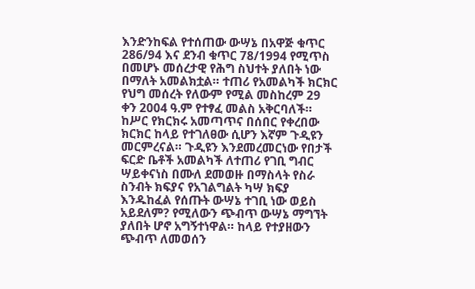እንድንከፍል የተሰጠው ውሣኔ በአዋጅ ቁጥር 286/94 እና ደንብ ቁጥር 78/1994 የሚጥስ በመሆኑ መሰረታዊ የሕግ ስህተት ያለበት ነው በማለት አመልክቷል። ተጠሪ የአመልካች ክርክር የህግ መሰረት የለውም የሚል መስከረም 29 ቀን 2004 ዓ.ም የተፃፈ መልስ አቅርባለች።
ከሥር የክርክሩ አመጣጥና በሰበር የቀረበው ክርክር ከላይ የተገለፀው ሲሆን እኛም ጉዲዩን መርምረናል። ጉዲዩን እንደመረመርነው የበታች ፍርድ ቤቶች አመልካች ለተጠሪ የገቢ ግብር ሣይቀናነስ በሙለ ደመወዙ በማስላት የስራ ስንብት ክፍያና የአገልግልት ካሣ ክፍያ እንዱከፈል የሰጡት ውሣኔ ተገቢ ነው ወይስ አይደለም? የሚለውን ጭብጥ ውሣኔ ማግኘት ያለበት ሆኖ አግኝተነዋል። ከላይ የተያዘውን ጭብጥ ለመወሰን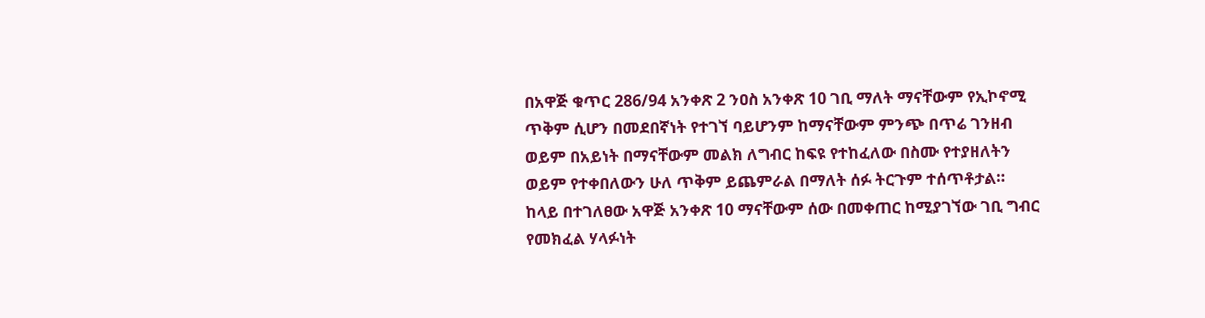በአዋጅ ቁጥር 286/94 አንቀጽ 2 ንዐስ አንቀጽ 10 ገቢ ማለት ማናቸውም የኢኮኖሚ ጥቅም ሲሆን በመደበኛነት የተገኘ ባይሆንም ከማናቸውም ምንጭ በጥሬ ገንዘብ ወይም በአይነት በማናቸውም መልክ ለግብር ከፍዩ የተከፈለው በስሙ የተያዘለትን ወይም የተቀበለውን ሁለ ጥቅም ይጨምራል በማለት ሰፉ ትርጉም ተሰጥቶታል።
ከላይ በተገለፀው አዋጅ አንቀጽ 10 ማናቸውም ሰው በመቀጠር ከሚያገኘው ገቢ ግብር የመክፈል ሃላፉነት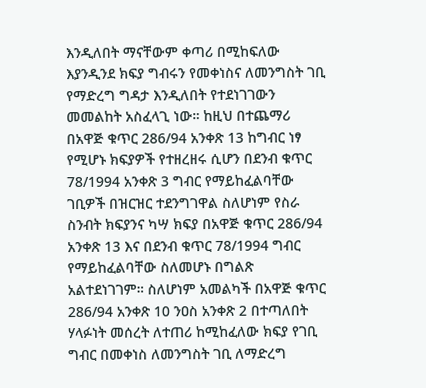እንዲለበት ማናቸውም ቀጣሪ በሚከፍለው እያንዲንደ ክፍያ ግብሩን የመቀነስና ለመንግስት ገቢ የማድረግ ግዳታ እንዲለበት የተደነገገውን መመልከት አስፈላጊ ነው። ከዚህ በተጨማሪ በአዋጅ ቁጥር 286/94 አንቀጽ 13 ከግብር ነፃ የሚሆኑ ክፍያዎች የተዘረዘሩ ሲሆን በደንብ ቁጥር 78/1994 አንቀጽ 3 ግብር የማይከፈልባቸው ገቢዎች በዝርዝር ተደንግገዋል ስለሆነም የስራ ስንብት ክፍያንና ካሣ ክፍያ በአዋጅ ቁጥር 286/94 አንቀጽ 13 እና በደንብ ቁጥር 78/1994 ግብር የማይከፈልባቸው ስለመሆኑ በግልጽ አልተደነገገም። ስለሆነም አመልካች በአዋጅ ቁጥር 286/94 አንቀጽ 10 ንዐስ አንቀጽ 2 በተጣለበት ሃላፉነት መሰረት ለተጠሪ ከሚከፈለው ክፍያ የገቢ ግብር በመቀነስ ለመንግስት ገቢ ለማድረግ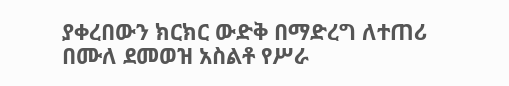ያቀረበውን ክርክር ውድቅ በማድረግ ለተጠሪ በሙለ ደመወዝ አስልቶ የሥራ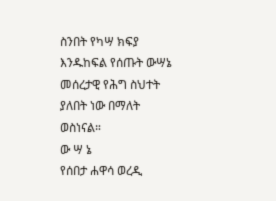ስንበት የካሣ ክፍያ እንዱከፍል የሰጡት ውሣኔ መሰረታዊ የሕግ ስህተት ያለበት ነው በማለት ወስነናል።
ው ሣ ኔ
የሰበታ ሐዋሳ ወረዲ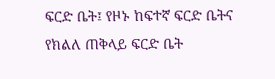ፍርድ ቤት፤ የዞኑ ከፍተኛ ፍርድ ቤትና የክልለ ጠቅላይ ፍርድ ቤት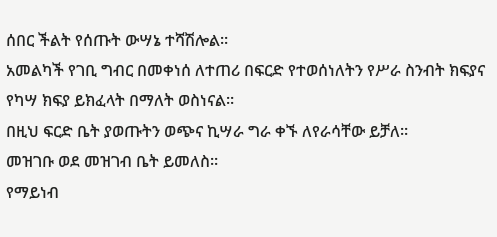ሰበር ችልት የሰጡት ውሣኔ ተሻሽሎል።
አመልካች የገቢ ግብር በመቀነሰ ለተጠሪ በፍርድ የተወሰነለትን የሥራ ስንብት ክፍያና የካሣ ክፍያ ይክፈላት በማለት ወስነናል።
በዚህ ፍርድ ቤት ያወጡትን ወጭና ኪሣራ ግራ ቀኙ ለየራሳቸው ይቻለ።
መዝገቡ ወደ መዝገብ ቤት ይመለስ።
የማይነብ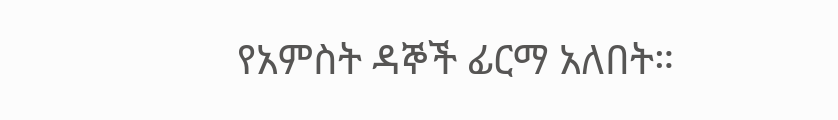የአምስት ዳኞች ፊርማ አለበት።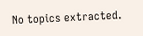No topics extracted.